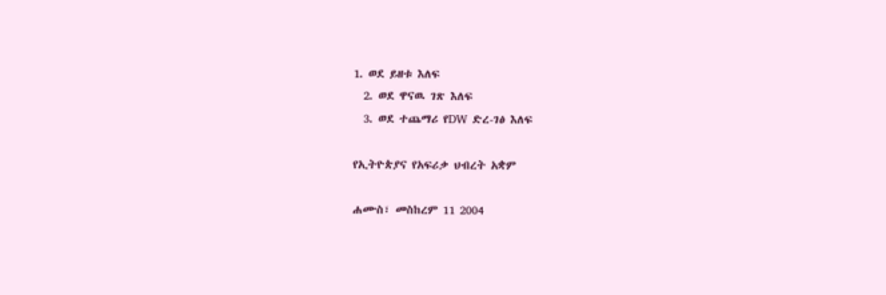1. ወደ ይዘቱ እለፍ
  2. ወደ ዋናዉ ገጽ እለፍ
  3. ወደ ተጨማሪ የDW ድረ-ገፅ እለፍ

የኢትዮጵያና የአፍሪቃ ህብረት አቋም

ሐሙስ፣ መስከረም 11 2004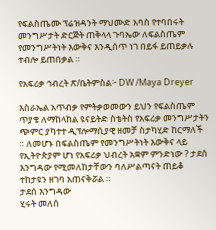የፍልስጤሙ ፕሬዝዳንት ማህሙድ አባስ የተባበሩት መንግሥታት ድርጅት ጠቅላላ ጉባኤው ለፍልስጤም የመንግሥትነት እውቅና እንዲሰጥ ነገ በይፋ ይጠይቃሉ ተብሎ ይጠበቃል ።

የአፍሪቃ ኅብረት ጽ/ቤትምስል፦ DW /Maya Dreyer

እስራኤል አጥብቃ የምትቃወመውን ይህን የፍልስጤም ጥያቄ ለማከላከል ዩናይትድ ስቴትስ የአፍሪቃ መንግሥታትን ጭምር ያካተተ ዲፕሎማሲያዊ ዘመቻ ስታካሂድ ከርማለች ። ለመሆኑ በፍልስጤም የመንግሥትነት እውቅና ላይ የኢትዮጵያም ሆነ የአፍሪቃ ህብረት አቋም ምንድነው ? ታደሰ እንግዳው የሚመለከታቸውን ባለሥልጣናት ጠይቆ ተከታዩን ዘገባ አጠናቅሯል ።
ታደሰ እንግዳው
ሂሩት መለሰ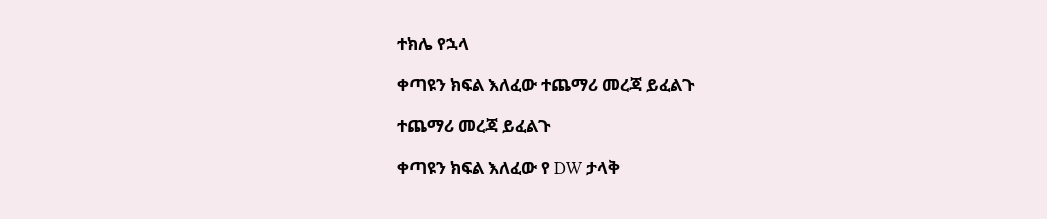ተክሌ የኋላ

ቀጣዩን ክፍል እለፈው ተጨማሪ መረጃ ይፈልጉ

ተጨማሪ መረጃ ይፈልጉ

ቀጣዩን ክፍል እለፈው የ DW ታላቅ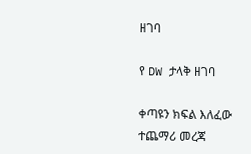ዘገባ

የ DW ታላቅ ዘገባ

ቀጣዩን ክፍል እለፈው ተጨማሪ መረጃ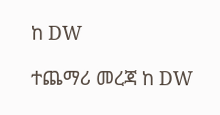ከ DW

ተጨማሪ መረጃ ከ DW